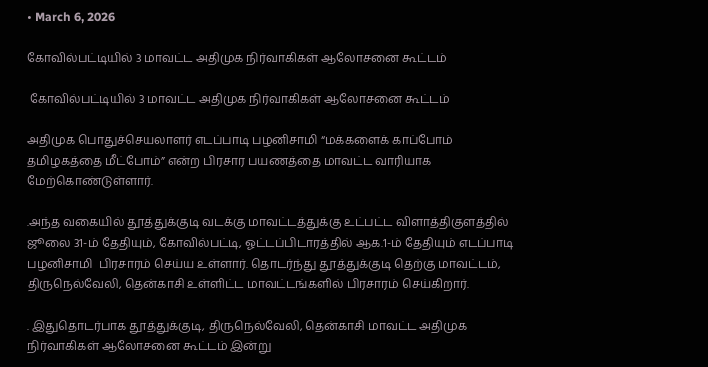• March 6, 2026

கோவில்பட்டியில் 3 மாவட்ட அதிமுக நிர்வாகிகள் ஆலோசனை கூட்டம்

 கோவில்பட்டியில் 3 மாவட்ட அதிமுக நிர்வாகிகள் ஆலோசனை கூட்டம்

அதிமுக பொதுச்செயலாளர் எடப்பாடி பழனிசாமி “மக்களைக் காப்போம் தமிழகத்தை மீட்போம்” என்ற பிரசார பயணத்தை மாவட்ட வாரியாக  மேற்கொண்டுள்ளார்.

.அந்த வகையில் தூத்துக்குடி வடக்கு மாவட்டத்துக்கு உட்பட்ட விளாத்திகுளத்தில் ஜூலை 31-ம் தேதியும், கோவில்பட்டி, ஓட்டப்பிடாரத்தில் ஆக.1-ம் தேதியும் எடப்பாடி பழனிசாமி  பிரசாரம் செய்ய உள்ளார். தொடர்ந்து தூத்துக்குடி தெற்கு மாவட்டம், திருநெல்வேலி, தென்காசி உள்ளிட்ட மாவட்டங்களில் பிரசாரம் செய்கிறார்.

. இதுதொடர்பாக தூத்துக்குடி, திருநெல்வேலி, தென்காசி மாவட்ட அதிமுக நிர்வாகிகள் ஆலோசனை கூட்டம் இன்று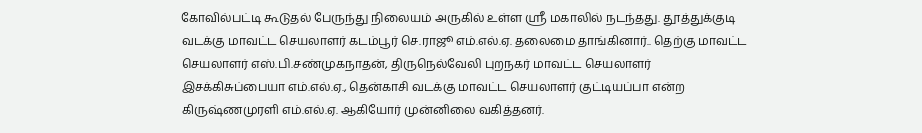கோவில்பட்டி கூடுதல் பேருந்து நிலையம் அருகில் உள்ள ஸ்ரீ மகாலில் நடந்தது. தூத்துக்குடி வடக்கு மாவட்ட செயலாளர் கடம்பூர் செ.ராஜூ எம்.எல்.ஏ. தலைமை தாங்கினார்.. தெற்கு மாவட்ட செயலாளர் எஸ்.பி.சண்முகநாதன், திருநெல்வேலி புறநகர் மாவட்ட செயலாளர் இசக்கிசுப்பையா எம்.எல்.ஏ., தென்காசி வடக்கு மாவட்ட செயலாளர் குட்டியப்பா என்ற கிருஷ்ணமுரளி எம்.எல்.ஏ. ஆகியோர் முன்னிலை வகித்தனர்.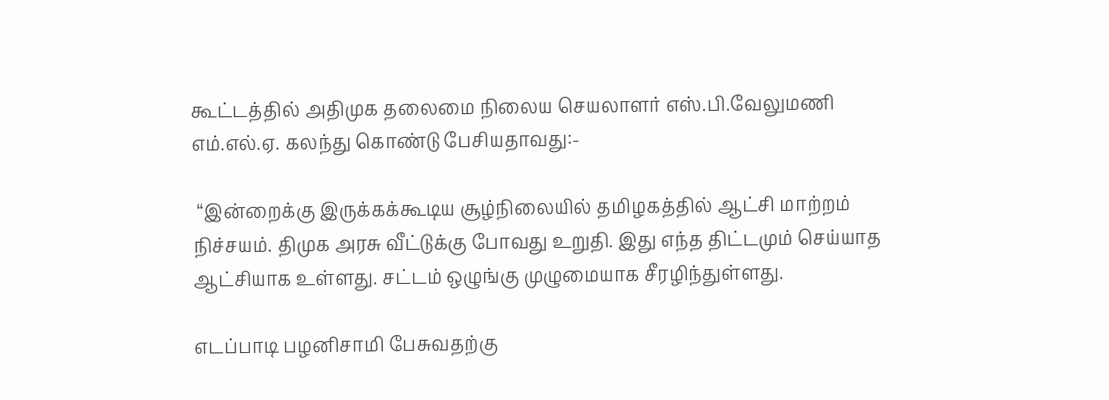கூட்டத்தில் அதிமுக தலைமை நிலைய செயலாளர் எஸ்.பி.வேலுமணி எம்.எல்.ஏ. கலந்து கொண்டு பேசியதாவது:-

 “இன்றைக்கு இருக்கக்கூடிய சூழ்நிலையில் தமிழகத்தில் ஆட்சி மாற்றம் நிச்சயம். திமுக அரசு வீட்டுக்கு போவது உறுதி. இது எந்த திட்டமும் செய்யாத ஆட்சியாக உள்ளது. சட்டம் ஒழுங்கு முழுமையாக சீரழிந்துள்ளது.

எடப்பாடி பழனிசாமி பேசுவதற்கு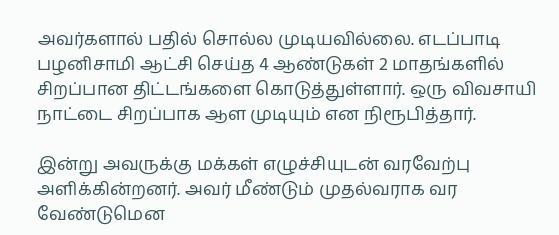அவர்களால் பதில் சொல்ல முடியவில்லை. எடப்பாடி பழனிசாமி ஆட்சி செய்த 4 ஆண்டுகள் 2 மாதங்களில் சிறப்பான திட்டங்களை கொடுத்துள்ளார். ஒரு விவசாயி நாட்டை சிறப்பாக ஆள முடியும் என நிரூபித்தார்.

இன்று அவருக்கு மக்கள் எழுச்சியுடன் வரவேற்பு அளிக்கின்றனர். அவர் மீண்டும் முதல்வராக வர வேண்டுமென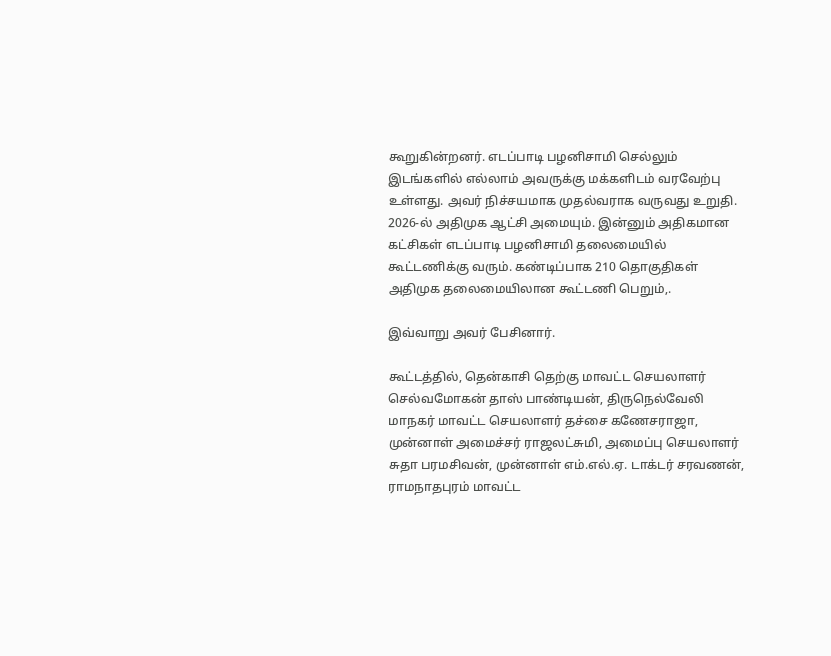கூறுகின்றனர். எடப்பாடி பழனிசாமி செல்லும் இடங்களில் எல்லாம் அவருக்கு மக்களிடம் வரவேற்பு உள்ளது. அவர் நிச்சயமாக முதல்வராக வருவது உறுதி. 2026-ல் அதிமுக ஆட்சி அமையும். இன்னும் அதிகமான கட்சிகள் எடப்பாடி பழனிசாமி தலைமையில் கூட்டணிக்கு வரும். கண்டிப்பாக 210 தொகுதிகள் அதிமுக தலைமையிலான கூட்டணி பெறும்,.

இவ்வாறு அவர் பேசினார்.

கூட்டத்தில், தென்காசி தெற்கு மாவட்ட செயலாளர் செல்வமோகன் தாஸ் பாண்டியன், திருநெல்வேலி மாநகர் மாவட்ட செயலாளர் தச்சை கணேசராஜா, முன்னாள் அமைச்சர் ராஜலட்சுமி, அமைப்பு செயலாளர் சுதா பரமசிவன், முன்னாள் எம்.எல்.ஏ. டாக்டர் சரவணன், ராமநாதபுரம் மாவட்ட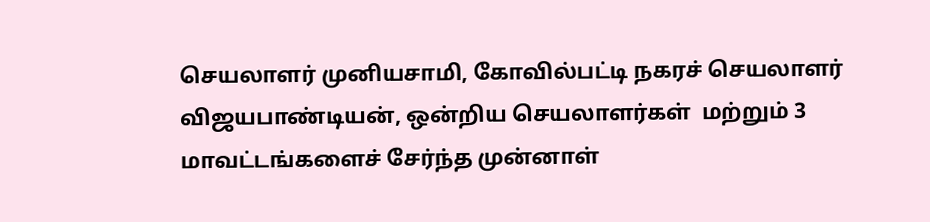செயலாளர் முனியசாமி, கோவில்பட்டி நகரச் செயலாளர் விஜயபாண்டியன், ஒன்றிய செயலாளர்கள்  மற்றும் 3 மாவட்டங்களைச் சேர்ந்த முன்னாள்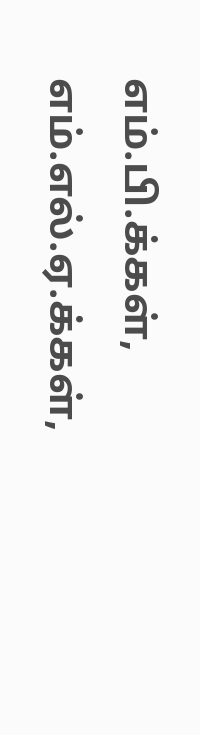எம்.பி.க்கள், எம்.எல்.ஏ.க்கள்,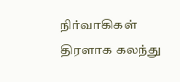நிர்வாகிகள் திரளாக கலந்து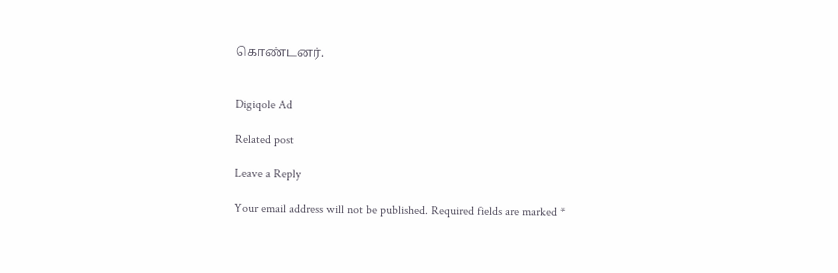கொண்டனர்.


Digiqole Ad

Related post

Leave a Reply

Your email address will not be published. Required fields are marked *